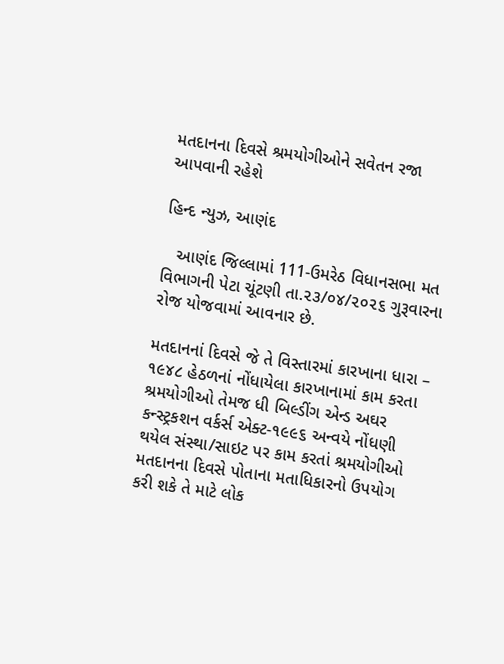મતદાનના દિવસે શ્રમયોગીઓને સવેતન રજા આપવાની રહેશે

હિન્દ ન્યુઝ, આણંદ

   આણંદ જિલ્લામાં 111-ઉમરેઠ વિધાનસભા મત વિભાગની પેટા ચૂંટણી તા.૨૩/૦૪/૨૦૨૬ ગુરૂવારના રોજ યોજવામાં આવનાર છે.

મતદાનનાં દિવસે જે તે વિસ્તારમાં કારખાના ધારા – ૧૯૪૮ હેઠળનાં નોંધાયેલા કારખાનામાં કામ કરતા શ્રમયોગીઓ તેમજ ધી બિલ્ડીંગ એન્ડ અઘર કન્સ્ટ્રકશન વર્કર્સ એક્ટ-૧૯૯૬ અન્વયે નોંધણી થયેલ સંસ્થા/સાઇટ પર કામ કરતાં શ્રમયોગીઓ મતદાનના દિવસે પોતાના મતાધિકારનો ઉપયોગ કરી શકે તે માટે લોક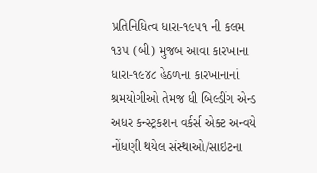પ્રતિનિધિત્વ ધારા-૧૯૫૧ ની કલમ ૧૩૫ (બી) મુજબ આવા કારખાના ધારા-૧૯૪૮ હેઠળના કારખાનાનાં શ્રમયોગીઓ તેમજ ધી બિલ્ડીંગ એન્ડ અધર કન્સ્ટ્રકશન વર્કર્સ એક્ટ અન્વયે નોંધણી થયેલ સંસ્થાઓ/સાઇટના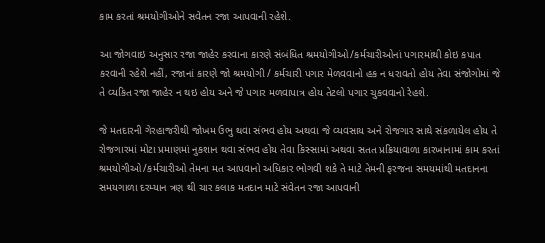કામ કરતાં શ્રમયોગીઓને સવેતન રજા આપવાની રહેશે.

આ જોગવાઇ અનુસાર રજા જાહેર કરવાના કારણે સંબંધિત શ્રમયોગીઓ/કર્મચારીઓનાં પગારમાંથી કોઇ કપાત કરવાની રહેશે નહીં, રજાનાં કારણે જો શ્રમયોગી / કર્મચારી પગાર મેળવવાનો હક ન ધરાવતો હોય તેવા સંજોગોમાં જે તે વ્યકિત રજા જાહેર ન થઇ હોય અને જે પગાર મળવાપાત્ર હોય તેટલો પગાર ચુકવવાનો રેહશે.

જે મતદારની ગેરહાજરીથી જોખમ ઉભુ થવા સંભવ હોય અથવા જે વ્યવસાય અને રોજગાર સાથે સંકળાયેલ હોય તે રોજગારમાં મોટા પ્રમાણમાં નુકશાન થવા સંભવ હોય તેવા કિસ્સામાં અથવા સતત પ્રક્રિયાવાળા કારખાનામાં કામ કરતાં શ્રમયોગીઓ/કર્મચારીઓ તેમના મત આપવાનો અધિકાર ભોગવી શકે તે માટે તેમની ફરજના સમયમાંથી મતદાનના સમયગાળા દરમ્યાન ત્રણ થી ચાર કલાક મતદાન માટે સંવેતન રજા આપવાની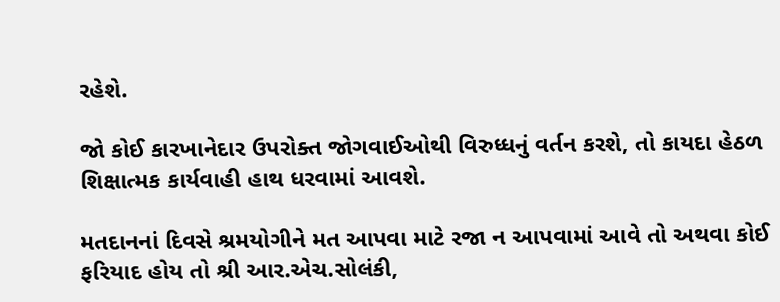રહેશે.

જો કોઈ કારખાનેદાર ઉપરોક્ત જોગવાઈઓથી વિરુધ્ધનું વર્તન કરશે, તો કાયદા હેઠળ શિક્ષાત્મક કાર્યવાહી હાથ ધરવામાં આવશે.

મતદાનનાં દિવસે શ્રમયોગીને મત આપવા માટે રજા ન આપવામાં આવે તો અથવા કોઈ ફરિયાદ હોય તો શ્રી આર.એચ.સોલંકી,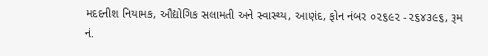મદદનીશ નિયામક, ઔદ્યોગિક સલામતી અને સ્વાસ્થ્ય, આણંદ, ફોન નંબર ૦૨૬૯૨ -૨૬૪૩૯૬, રૂમ નં.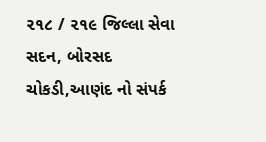૨૧૮ / ૨૧૯ જિલ્લા સેવા સદન, બોરસદ ચોકડી,આણંદ નો સંપર્ક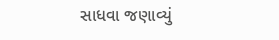સાધવા જણાવ્યું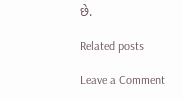છે.

Related posts

Leave a Comment